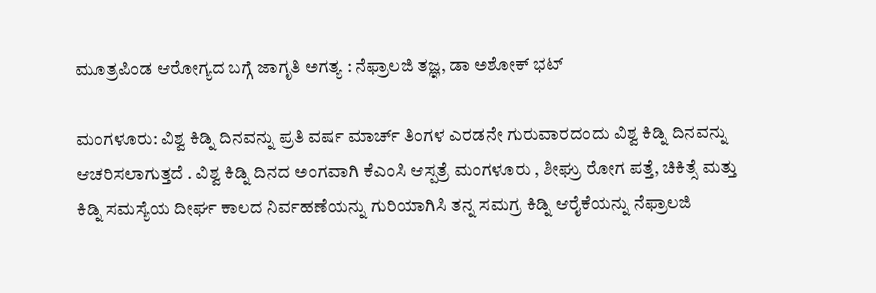ಮೂತ್ರಪಿಂಡ ಆರೋಗ್ಯದ ಬಗ್ಗೆ ಜಾಗೃತಿ ಅಗತ್ಯ : ನೆಫ್ರಾಲಜಿ ತಜ್ಞ, ಡಾ ಅಶೋಕ್ ಭಟ್

ಮಂಗಳೂರು: ವಿಶ್ವ ಕಿಡ್ನಿ ದಿನವನ್ನು ಪ್ರತಿ ವರ್ಷ ಮಾರ್ಚ್ ತಿಂಗಳ ಎರಡನೇ ಗುರುವಾರದಂದು ವಿಶ್ವ ಕಿಡ್ನಿ ದಿನವನ್ನು ಆಚರಿಸಲಾಗುತ್ತದೆ . ವಿಶ್ವ ಕಿಡ್ನಿ ದಿನದ ಅಂಗವಾಗಿ ಕೆಎಂಸಿ ಆಸ್ಪತ್ರೆ ಮಂಗಳೂರು , ಶೀಘ್ರು ರೋಗ ಪತ್ತೆ, ಚಿಕಿತ್ಸೆ ಮತ್ತು ಕಿಡ್ನಿ ಸಮಸ್ಯೆಯ ದೀರ್ಘ ಕಾಲದ ನಿರ್ವಹಣೆಯನ್ನು ಗುರಿಯಾಗಿಸಿ ತನ್ನ ಸಮಗ್ರ ಕಿಡ್ನಿ ಆರೈಕೆಯನ್ನು ನೆಫ್ರಾಲಜಿ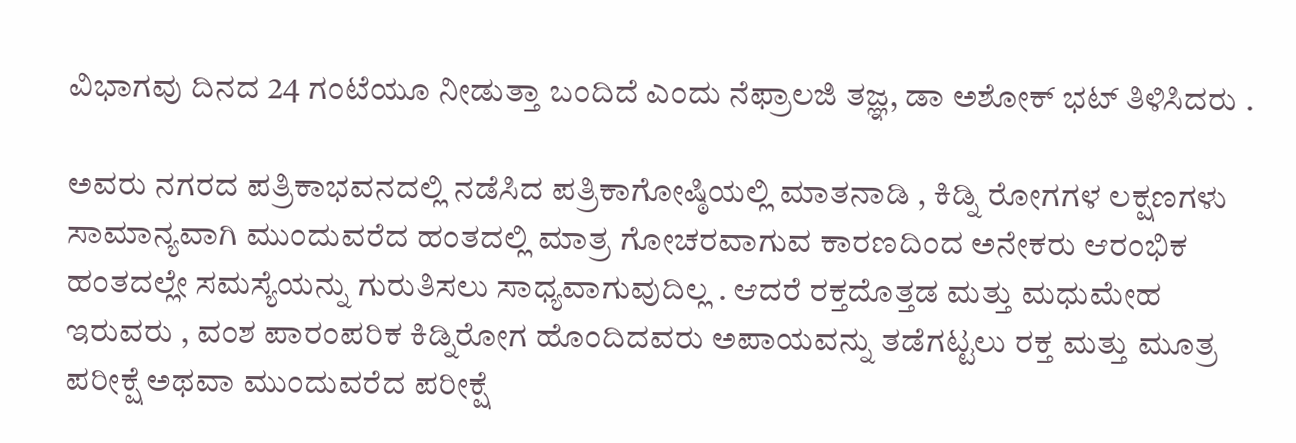ವಿಭಾಗವು ದಿನದ 24 ಗಂಟೆಯೂ ನೀಡುತ್ತಾ ಬಂದಿದೆ ಎಂದು ನೆಫ್ರಾಲಜಿ ತಜ್ಞ, ಡಾ ಅಶೋಕ್ ಭಟ್ ತಿಳಿಸಿದರು .

ಅವರು ನಗರದ ಪತ್ರಿಕಾಭವನದಲ್ಲಿ ನಡೆಸಿದ ಪತ್ರಿಕಾಗೋಷ್ಠಿಯಲ್ಲಿ ಮಾತನಾಡಿ , ಕಿಡ್ನಿ ರೋಗಗಳ ಲಕ್ಷಣಗಳು ಸಾಮಾನ್ಯವಾಗಿ ಮುಂದುವರೆದ ಹಂತದಲ್ಲಿ ಮಾತ್ರ ಗೋಚರವಾಗುವ ಕಾರಣದಿಂದ ಅನೇಕರು ಆರಂಭಿಕ ಹಂತದಲ್ಲೇ ಸಮಸ್ಯೆಯನ್ನು ಗುರುತಿಸಲು ಸಾಧ್ಯವಾಗುವುದಿಲ್ಲ . ಆದರೆ ರಕ್ತದೊತ್ತಡ ಮತ್ತು ಮಧುಮೇಹ ಇರುವರು , ವಂಶ ಪಾರಂಪರಿಕ ಕಿಡ್ನಿರೋಗ ಹೊಂದಿದವರು ಅಪಾಯವನ್ನು ತಡೆಗಟ್ಟಲು ರಕ್ತ ಮತ್ತು ಮೂತ್ರ ಪರೀಕ್ಷೆ ಅಥವಾ ಮುಂದುವರೆದ ಪರೀಕ್ಷೆ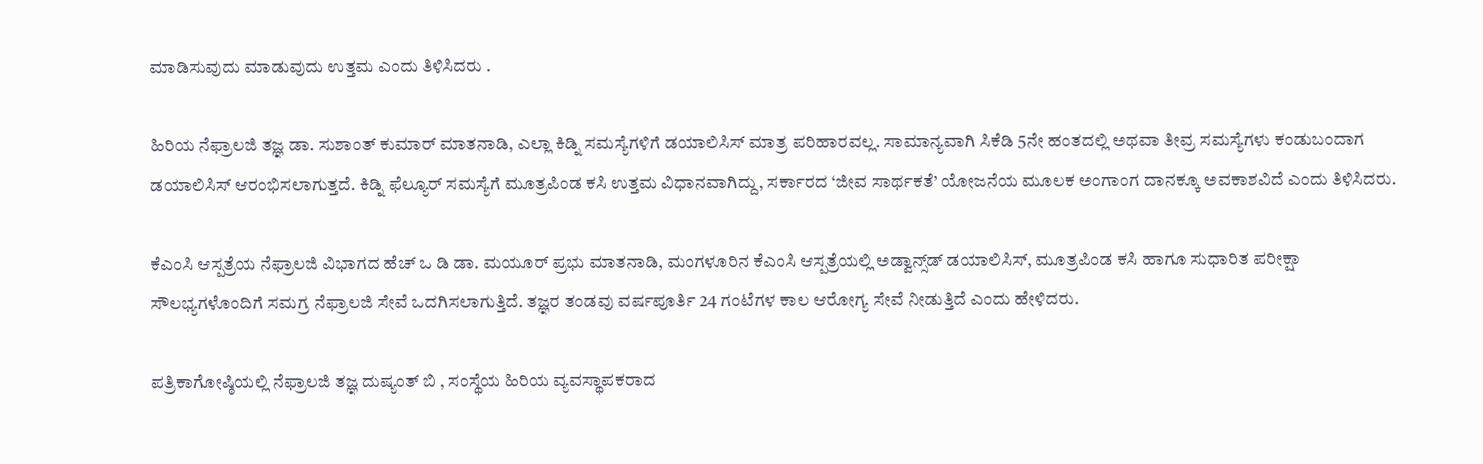ಮಾಡಿಸುವುದು ಮಾಡುವುದು ಉತ್ತಮ ಎಂದು ತಿಳಿಸಿದರು .

ಹಿರಿಯ ನೆಫ್ರಾಲಜಿ ತಜ್ಞ ಡಾ. ಸುಶಾಂತ್ ಕುಮಾರ್ ಮಾತನಾಡಿ, ಎಲ್ಲಾ ಕಿಡ್ನಿ ಸಮಸ್ಯೆಗಳಿಗೆ ಡಯಾಲಿಸಿಸ್ ಮಾತ್ರ ಪರಿಹಾರವಲ್ಲ. ಸಾಮಾನ್ಯವಾಗಿ ಸಿಕೆಡಿ 5ನೇ ಹಂತದಲ್ಲಿ ಅಥವಾ ತೀವ್ರ ಸಮಸ್ಯೆಗಳು ಕಂಡುಬಂದಾಗ ಡಯಾಲಿಸಿಸ್ ಆರಂಭಿಸಲಾಗುತ್ತದೆ. ಕಿಡ್ನಿ ಫೆಲ್ಯೂರ್ ಸಮಸ್ಯೆಗೆ ಮೂತ್ರಪಿಂಡ ಕಸಿ ಉತ್ತಮ ವಿಧಾನವಾಗಿದ್ದು, ಸರ್ಕಾರದ ‘ಜೀವ ಸಾರ್ಥಕತೆ’ ಯೋಜನೆಯ ಮೂಲಕ ಅಂಗಾಂಗ ದಾನಕ್ಕೂ ಅವಕಾಶವಿದೆ ಎಂದು ತಿಳಿಸಿದರು.

ಕೆಎಂಸಿ ಆಸ್ಪತ್ರೆಯ ನೆಫ್ರಾಲಜಿ ವಿಭಾಗದ ಹೆಚ್‌ ಒ ಡಿ ಡಾ. ಮಯೂರ್ ಪ್ರಭು ಮಾತನಾಡಿ, ಮಂಗಳೂರಿನ ಕೆಎಂಸಿ ಆಸ್ಪತ್ರೆಯಲ್ಲಿ ಅಡ್ವಾನ್ಸ್‌ಡ್ ಡಯಾಲಿಸಿಸ್, ಮೂತ್ರಪಿಂಡ ಕಸಿ ಹಾಗೂ ಸುಧಾರಿತ ಪರೀಕ್ಷಾ ಸೌಲಭ್ಯಗಳೊಂದಿಗೆ ಸಮಗ್ರ ನೆಫ್ರಾಲಜಿ ಸೇವೆ ಒದಗಿಸಲಾಗುತ್ತಿದೆ. ತಜ್ಞರ ತಂಡವು ವರ್ಷಪೂರ್ತಿ 24 ಗಂಟೆಗಳ ಕಾಲ ಆರೋಗ್ಯ ಸೇವೆ ನೀಡುತ್ತಿದೆ ಎಂದು ಹೇಳಿದರು.

ಪತ್ರಿಕಾಗೋಷ್ಠಿಯಲ್ಲಿ ನೆಫ್ರಾಲಜಿ ತಜ್ಞ ದುಷ್ಯಂತ್ ಬಿ , ಸಂಸ್ಥೆಯ ಹಿರಿಯ ವ್ಯವಸ್ಥಾಪಕರಾದ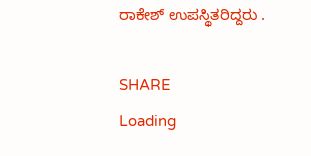ರಾಕೇಶ್ ಉಪಸ್ಥಿತರಿದ್ದರು .

SHARE
Loading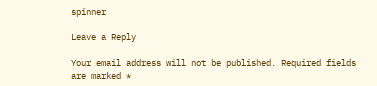spinner

Leave a Reply

Your email address will not be published. Required fields are marked *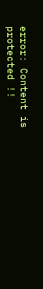error: Content is protected !!